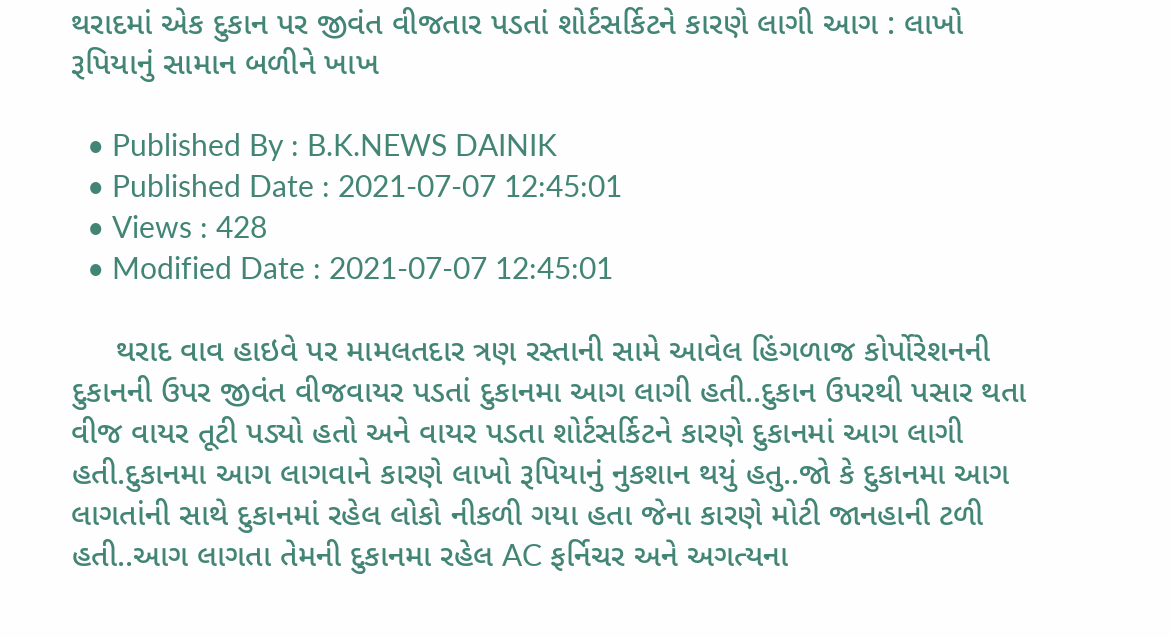થરાદમાં એક દુકાન પર જીવંત વીજતાર પડતાં શોર્ટસર્કિટને કારણે લાગી આગ : લાખો રૂપિયાનું સામાન બળીને ખાખ

  • Published By : B.K.NEWS DAINIK
  • Published Date : 2021-07-07 12:45:01
  • Views : 428
  • Modified Date : 2021-07-07 12:45:01

     થરાદ વાવ હાઇવે પર મામલતદાર ત્રણ રસ્તાની સામે આવેલ હિંગળાજ કોર્પોરેશનની દુકાનની ઉપર જીવંત વીજવાયર પડતાં દુકાનમા આગ લાગી હતી..દુકાન ઉપરથી પસાર થતા વીજ વાયર તૂટી પડ્યો હતો અને વાયર પડતા શોર્ટસર્કિટને કારણે દુકાનમાં આગ લાગી હતી.દુકાનમા આગ લાગવાને કારણે લાખો રૂપિયાનું નુકશાન થયું હતુ..જો કે દુકાનમા આગ લાગતાંની સાથે દુકાનમાં રહેલ લોકો નીકળી ગયા હતા જેના કારણે મોટી જાનહાની ટળી હતી..આગ લાગતા તેમની દુકાનમા રહેલ AC ફર્નિચર અને અગત્યના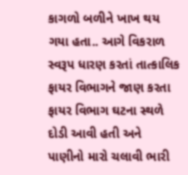કાગળો બળીને ખાખ થય ગયા હતા.. આગે વિકરાળ સ્વરૂપ ધારણ કરતાં તાત્કાલિક ફાયર વિભાગને જાણ કરતા ફાયર વિભાગ ઘટના સ્થળે દોડી આવી હતી અને પાણીનો મારો ચલાવી ભારી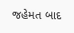જહેમત બાદ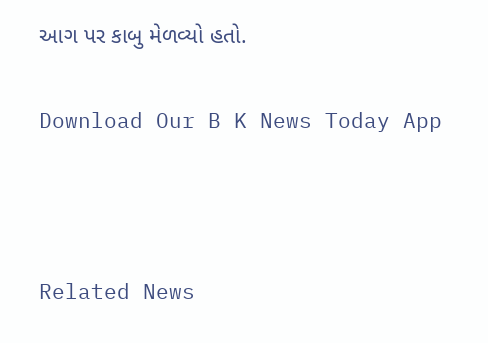આગ પર કાબુ મેળવ્યો હતો.

Download Our B K News Today App



Related News